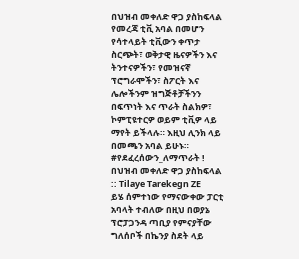በህዝብ መቀለድ ዋጋ ያስከፍላል
የመረጃ ቲቪ አባል በመሆን የሳተላይት ቲቪውን ቀጥታ ስርጭት፣ ወቅታዊ ዜናዎችን እና ትንተናዎችን፣ የመዝናኛ ፕሮግራሞችን፣ ስፖርት እና ሌሎችንም ዝግጅቶቻችንን በፍጥነት እና ጥራት ስልክዎ፣ ኮምፒዩተርዎ ወይም ቲቪዎ ላይ ማየት ይችላሉ። እዚህ ሊንክ ላይ በመጫን አባል ይሁኑ።
#የደፈረሰውን_ለማጥራት ! በህዝብ መቀለድ ዋጋ ያስከፍላል :: Tilaye Tarekegn ZE
ይሄ ሰምተነው የማናውቀው ፓርቲ አባላት ተብለው በዚህ በወያኔ ፕሮፓጋንዳ ጣቢያ የምናያቸው ግለሰቦች በኬንያ ስደት ላይ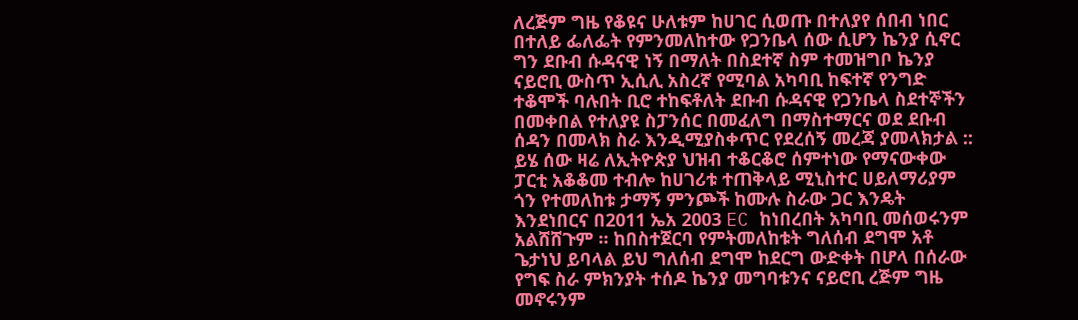ለረጅም ግዜ የቆዩና ሁለቱም ከሀገር ሲወጡ በተለያየ ሰበብ ነበር በተለይ ፌለፌት የምንመለከተው የጋንቤላ ሰው ሲሆን ኬንያ ሲኖር ግን ደቡብ ሱዳናዊ ነኝ በማለት በስደተኛ ስም ተመዝግቦ ኬንያ ናይሮቢ ውስጥ ኢሲሊ አስረኛ የሚባል አካባቢ ከፍተኛ የንግድ ተቆሞች ባሉበት ቢሮ ተከፍቶለት ደቡብ ሱዳናዊ የጋንቤላ ስደተኞችን በመቀበል የተለያዩ ስፓንሰር በመፈለግ በማስተማርና ወደ ደቡብ ሰዳን በመላክ ስራ እንዲሚያስቀጥር የደረሰኝ መረጃ ያመላክታል ::
ይሄ ሰው ዛሬ ለኢትዮጵያ ህዝብ ተቆርቆሮ ሰምተነው የማናውቀው ፓርቲ አቆቆመ ተብሎ ከሀገሪቱ ተጠቅላይ ሚኒስተር ሀይለማሪያም ጎን የተመለከቱ ታማኝ ምንጮች ከሙሉ ስራው ጋር እንዴት እንደነበርና በ2011 ኤአ 2003 EC ከነበረበት አካባቢ መሰወሩንም አልሸሸጉም ። ከበስተጀርባ የምትመለከቱት ግለሰብ ደግሞ አቶ ጌታነህ ይባላል ይህ ግለሰብ ደግሞ ከደርግ ውድቀት በሆላ በሰራው የግፍ ስራ ምክንያት ተሰዶ ኬንያ መግባቱንና ናይሮቢ ረጅም ግዜ መኖሩንም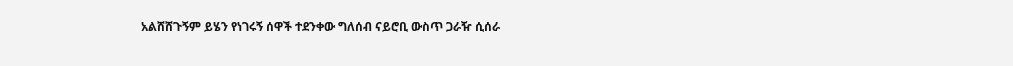አልሸሸጉኝም ይሄን የነገሩኝ ሰዋች ተደንቀው ግለሰብ ናይሮቢ ውስጥ ጋራዥ ሲሰራ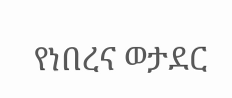የነበረና ወታደር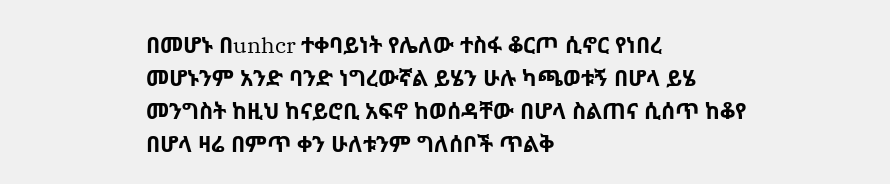በመሆኑ በunhcr ተቀባይነት የሌለው ተስፋ ቆርጦ ሲኖር የነበረ መሆኑንም አንድ ባንድ ነግረውኛል ይሄን ሁሉ ካጫወቱኝ በሆላ ይሄ መንግስት ከዚህ ከናይሮቢ አፍኖ ከወሰዳቸው በሆላ ስልጠና ሲሰጥ ከቆየ በሆላ ዛሬ በምጥ ቀን ሁለቱንም ግለሰቦች ጥልቅ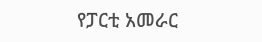የፓርቲ አመራር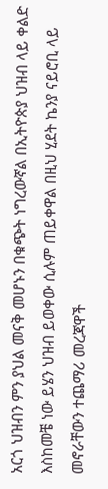አርጎ ህዝብን ምን ያህል መናቅ መሆኑን በቁጭት ነግረውኛል በኢትዮጵያ ህዝብ ላይ ቀልድ እስከመቼ ነው ይሄን ህዝብ ይወቀው ሲሉም ጠይቀዋል በዚህ ሂደት ኬንያ ናይሮቢ ላይ መኖራቸውን ተጨማሪ መረጃዋች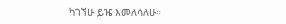ካገኘሁ ይዤ እመለሳለሁ።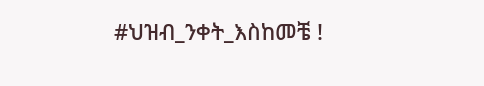#ህዝብ_ንቀት_እስከመቼ !